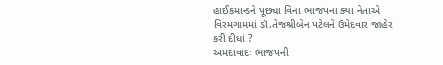હાઈકમાન્ડને પૂછ્યા વિના ભાજપના ક્યા નેતાએ વિરમગામમાં ડૉ.તેજશ્રીબેન પટેલને ઉમેદવાર જાહેર કરી દીધાં ?
અમદાવાદઃ ભાજપની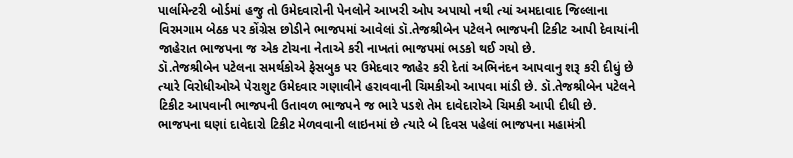પાર્લામેન્ટરી બોર્ડમાં હજુ તો ઉમેદવારોની પેનલોને આખરી ઓપ અપાયો નથી ત્યાં અમદાવાદ જિલ્લાના વિરમગામ બેઠક પર કોંગ્રેસ છોડીને ભાજપમાં આવેલાં ડૉ.તેજશ્રીબેન પટેલને ભાજપની ટિકીટ આપી દેવાયાંની જાહેરાત ભાજપના જ એક ટોચના નેતાએ કરી નાખતાં ભાજપમાં ભડકો થઈ ગયો છે.
ડૉ.તેજશ્રીબેન પટેલના સમર્થકોએ ફેસબુક પર ઉમેદવાર જાહેર કરી દેતાં અભિનંદન આપવાનુ શરૂ કરી દીધું છે ત્યારે વિરોધીઓએ પેરાશુટ ઉમેદવાર ગણાવીને હરાવવાની ચિમકીઓ આપવા માંડી છે. ડૉ.તેજશ્રીબેન પટેલને ટિકીટ આપવાની ભાજપની ઉતાવળ ભાજપને જ ભારે પડશે તેમ દાવેદારોએ ચિમકી આપી દીધી છે.
ભાજપના ઘણાં દાવેદારો ટિકીટ મેળવવાની લાઇનમાં છે ત્યારે બે દિવસ પહેલાં ભાજપના મહામંત્રી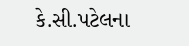કે.સી.પટેલના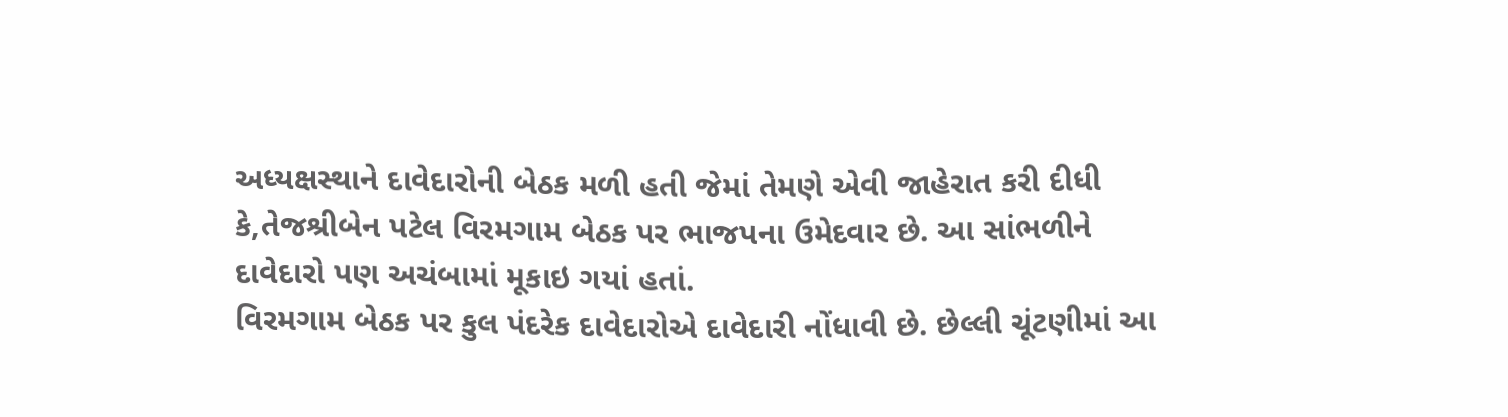અધ્યક્ષસ્થાને દાવેદારોની બેઠક મળી હતી જેમાં તેમણે એવી જાહેરાત કરી દીધી કે,તેજશ્રીબેન પટેલ વિરમગામ બેઠક પર ભાજપના ઉમેદવાર છે. આ સાંભળીને દાવેદારો પણ અચંબામાં મૂકાઇ ગયાં હતાં.
વિરમગામ બેઠક પર કુલ પંદરેક દાવેદારોએ દાવેદારી નોંધાવી છે. છેલ્લી ચૂંટણીમાં આ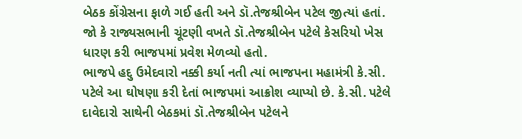બેઠક કોંગ્રેસના ફાળે ગઈ હતી અને ડૉ.તેજશ્રીબેન પટેલ જીત્યાં હતાં. જો કે રાજ્યસભાની ચૂંટણી વખતે ડૉ.તેજશ્રીબેન પટેલે કેસરિયો ખેસ ધારણ કરી ભાજપમાં પ્રવેશ મેળવ્યો હતો.
ભાજપે હદુ ઉમેદવારો નક્કી કર્યા નતી ત્યાં ભાજપના મહામંત્રી કે.સી. પટેલે આ ઘોષણા કરી દેતાં ભાજપમાં આક્રોશ વ્યાપ્યો છે. કે.સી. પટેલે દાવેદારો સાથેની બેઠકમાં ડૉ.તેજશ્રીબેન પટેલને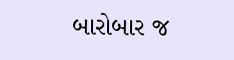બારોબાર જ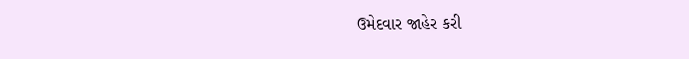ઉમેદવાર જાહેર કરી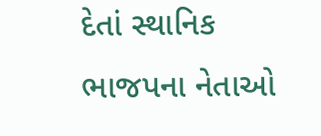દેતાં સ્થાનિક ભાજપના નેતાઓ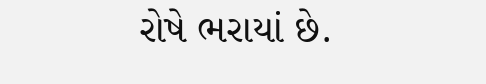રોષે ભરાયાં છે.